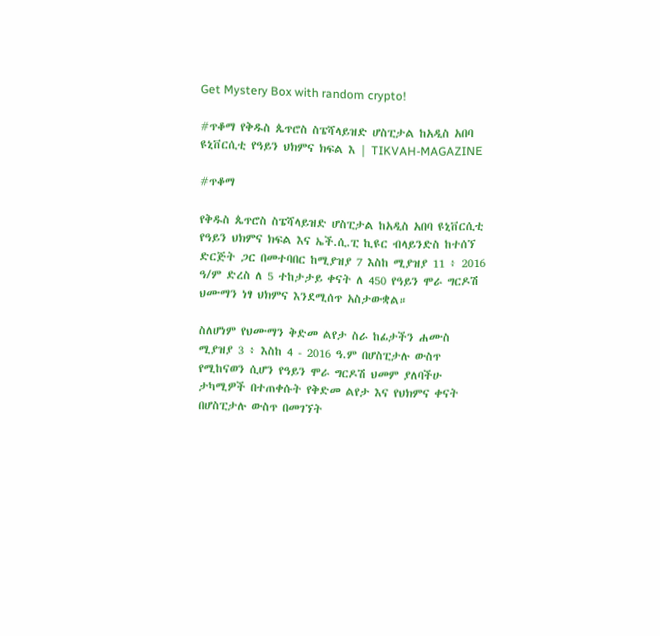Get Mystery Box with random crypto!

#ጥቆማ የቅዱስ ጴጥሮስ ስፔሻላይዝድ ሆስፒታል ከአዲስ አበባ ዩኒቨርሲቲ የዓይን ህክምና ክፍል እ | TIKVAH-MAGAZINE

#ጥቆማ

የቅዱስ ጴጥሮስ ስፔሻላይዝድ ሆስፒታል ከአዲስ አበባ ዩኒቨርሲቲ የዓይን ህክምና ክፍል እና ኤች.ሲ.ፒ ኪዩር ብላይንድስ ከተሰኘ ድርጅት ጋር በመተባበር ከሚያዝያ 7 እስከ ሚያዝያ 11 ፥ 2016 ዓ/ም ድረስ ለ 5 ተከታታይ ቀናት ለ 450 የዓይን ሞራ ግርዶሽ ህሙማን ነፃ ህክምና እንደሚሰጥ አስታውቋል።

ስለሆነም የህሙማን ቅድመ ልየታ ስራ ከፊታችን ሐሙስ ሚያዝያ 3 ፥ እስከ 4 - 2016 ዓ.ም በሆስፒታሉ ውስጥ የሚከናወን ሲሆን የዓይን ሞራ ግርዶሽ ህመም ያለባችሁ ታካሚዎች በተጠቀሱት የቅድመ ልየታ እና የህክምና ቀናት በሆስፒታሉ ውስጥ በመገኘት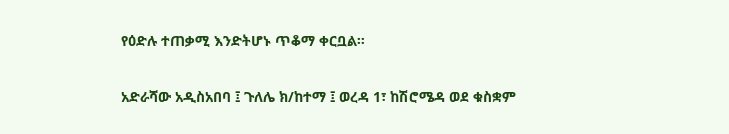የዕድሉ ተጠቃሚ እንድትሆኑ ጥቆማ ቀርቧል።

አድራሻው አዲስአበባ ፤ ጉለሌ ክ/ከተማ ፤ ወረዳ 1፣ ከሽሮሜዳ ወደ ቁስቋም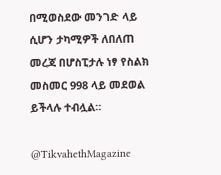በሚወስደው መንገድ ላይ ሲሆን ታካሚዎች ለበለጠ መረጃ በሆስፒታሉ ነፃ የስልክ መስመር 998 ላይ መደወል ይችላሉ ተብሏል።

@TikvahethMagazine